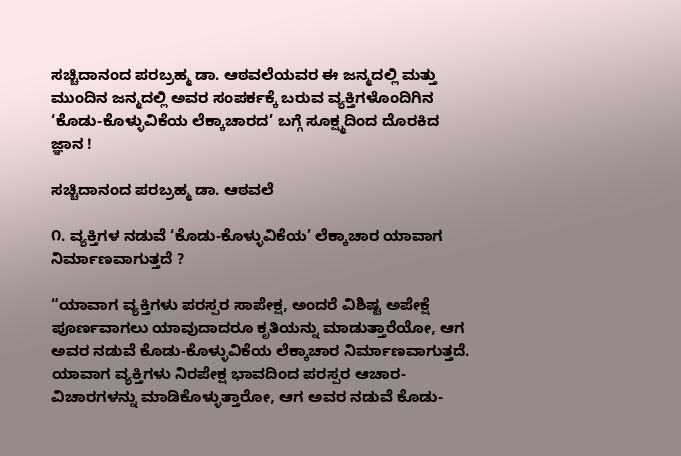ಸಚ್ಚಿದಾನಂದ ಪರಬ್ರಹ್ಮ ಡಾ. ಆಠವಲೆಯವರ ಈ ಜನ್ಮದಲ್ಲಿ ಮತ್ತು ಮುಂದಿನ ಜನ್ಮದಲ್ಲಿ ಅವರ ಸಂಪರ್ಕಕ್ಕೆ ಬರುವ ವ್ಯಕ್ತಿಗಳೊಂದಿಗಿನ ‘ಕೊಡು-ಕೊಳ್ಳುವಿಕೆಯ ಲೆಕ್ಕಾಚಾರದ’ ಬಗ್ಗೆ ಸೂಕ್ಷ್ಮದಿಂದ ದೊರಕಿದ ಜ್ಞಾನ !

ಸಚ್ಚಿದಾನಂದ ಪರಬ್ರಹ್ಮ ಡಾ. ಆಠವಲೆ

೧. ವ್ಯಕ್ತಿಗಳ ನಡುವೆ ‘ಕೊಡು-ಕೊಳ್ಳುವಿಕೆಯ’ ಲೆಕ್ಕಾಚಾರ ಯಾವಾಗ ನಿರ್ಮಾಣವಾಗುತ್ತದೆ ?

“ಯಾವಾಗ ವ್ಯಕ್ತಿಗಳು ಪರಸ್ಪರ ಸಾಪೇಕ್ಷ, ಅಂದರೆ ವಿಶಿಷ್ಟ ಅಪೇಕ್ಷೆ ಪೂರ್ಣವಾಗಲು ಯಾವುದಾದರೂ ಕೃತಿಯನ್ನು ಮಾಡುತ್ತಾರೆಯೋ, ಆಗ ಅವರ ನಡುವೆ ಕೊಡು-ಕೊಳ್ಳುವಿಕೆಯ ಲೆಕ್ಕಾಚಾರ ನಿರ್ಮಾಣವಾಗುತ್ತದೆ. ಯಾವಾಗ ವ್ಯಕ್ತಿಗಳು ನಿರಪೇಕ್ಷ ಭಾವದಿಂದ ಪರಸ್ಪರ ಆಚಾರ-ವಿಚಾರಗಳನ್ನು ಮಾಡಿಕೊಳ್ಳುತ್ತಾರೋ, ಆಗ ಅವರ ನಡುವೆ ಕೊಡು-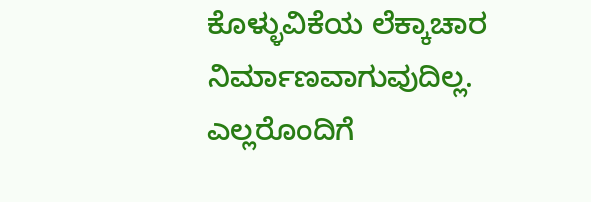ಕೊಳ್ಳುವಿಕೆಯ ಲೆಕ್ಕಾಚಾರ ನಿರ್ಮಾಣವಾಗುವುದಿಲ್ಲ. ಎಲ್ಲರೊಂದಿಗೆ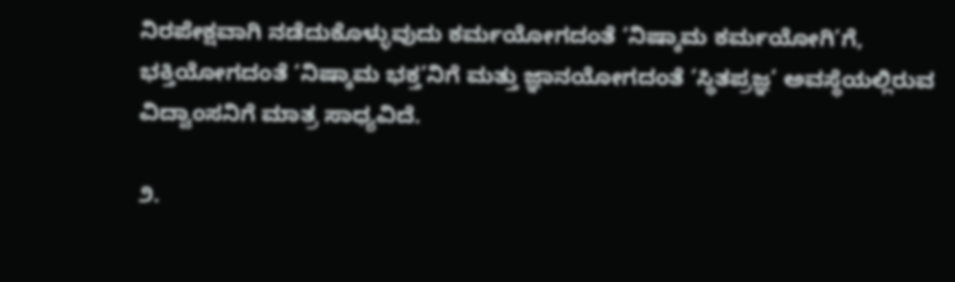ನಿರಪೇಕ್ಷವಾಗಿ ನಡೆದುಕೊಳ್ಳುವುದು ಕರ್ಮಯೋಗದಂತೆ ‘ನಿಷ್ಕಾಮ ಕರ್ಮಯೋಗಿ’ಗೆ, ಭಕ್ತಿಯೋಗದಂತೆ ‘ನಿಷ್ಕಾಮ ಭಕ್ತ’ನಿಗೆ ಮತ್ತು ಜ್ಞಾನಯೋಗದಂತೆ ‘ಸ್ಥಿತಪ್ರಜ್ಞ’ ಅವಸ್ಥೆಯಲ್ಲಿರುವ ವಿದ್ವಾಂಸನಿಗೆ ಮಾತ್ರ ಸಾಧ್ಯವಿದೆ.

೨.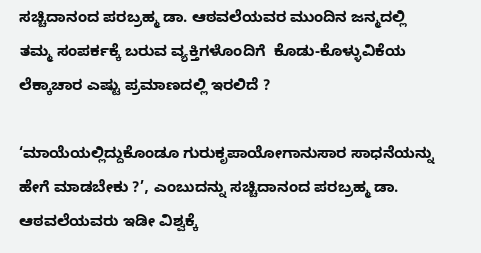ಸಚ್ಚಿದಾನಂದ ಪರಬ್ರಹ್ಮ ಡಾ. ಆಠವಲೆಯವರ ಮುಂದಿನ ಜನ್ಮದಲ್ಲಿ ತಮ್ಮ ಸಂಪರ್ಕಕ್ಕೆ ಬರುವ ವ್ಯಕ್ತಿಗಳೊಂದಿಗೆ  ಕೊಡು-ಕೊಳ್ಳುವಿಕೆಯ ಲೆಕ್ಕಾಚಾರ ಎಷ್ಟು ಪ್ರಮಾಣದಲ್ಲಿ ಇರಲಿದೆ ?

‘ಮಾಯೆಯಲ್ಲಿದ್ದುಕೊಂಡೂ ಗುರುಕೃಪಾಯೋಗಾನುಸಾರ ಸಾಧನೆಯನ್ನು ಹೇಗೆ ಮಾಡಬೇಕು ?’, ಎಂಬುದನ್ನು ಸಚ್ಚಿದಾನಂದ ಪರಬ್ರಹ್ಮ ಡಾ. ಆಠವಲೆಯವರು ಇಡೀ ವಿಶ್ವಕ್ಕೆ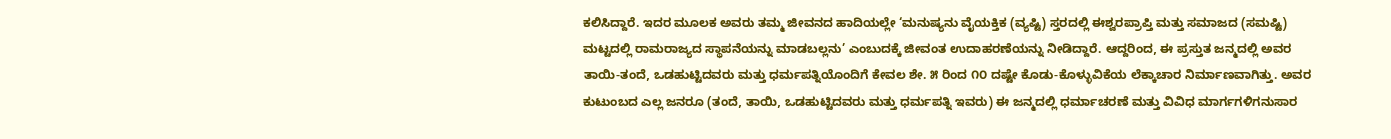ಕಲಿಸಿದ್ದಾರೆ. ಇದರ ಮೂಲಕ ಅವರು ತಮ್ಮ ಜೀವನದ ಹಾದಿಯಲ್ಲೇ ‘ಮನುಷ್ಯನು ವೈಯಕ್ತಿಕ (ವ್ಯಷ್ಟಿ) ಸ್ತರದಲ್ಲಿ ಈಶ್ವರಪ್ರಾಪ್ತಿ ಮತ್ತು ಸಮಾಜದ (ಸಮಷ್ಟಿ) ಮಟ್ಟದಲ್ಲಿ ರಾಮರಾಜ್ಯದ ಸ್ಥಾಪನೆಯನ್ನು ಮಾಡಬಲ್ಲನು’ ಎಂಬುದಕ್ಕೆ ಜೀವಂತ ಉದಾಹರಣೆಯನ್ನು ನೀಡಿದ್ದಾರೆ. ಆದ್ದರಿಂದ, ಈ ಪ್ರಸ್ತುತ ಜನ್ಮದಲ್ಲಿ ಅವರ ತಾಯಿ-ತಂದೆ, ಒಡಹುಟ್ಟಿದವರು ಮತ್ತು ಧರ್ಮಪತ್ನಿಯೊಂದಿಗೆ ಕೇವಲ ಶೇ. ೫ ರಿಂದ ೧೦ ದಷ್ಟೇ ಕೊಡು-ಕೊಳ್ಳುವಿಕೆಯ ಲೆಕ್ಕಾಚಾರ ನಿರ್ಮಾಣವಾಗಿತ್ತು. ಅವರ ಕುಟುಂಬದ ಎಲ್ಲ ಜನರೂ (ತಂದೆ, ತಾಯಿ, ಒಡಹುಟ್ಟಿದವರು ಮತ್ತು ಧರ್ಮಪತ್ನಿ ಇವರು) ಈ ಜನ್ಮದಲ್ಲಿ ಧರ್ಮಾಚರಣೆ ಮತ್ತು ವಿವಿಧ ಮಾರ್ಗಗಳಿಗನುಸಾರ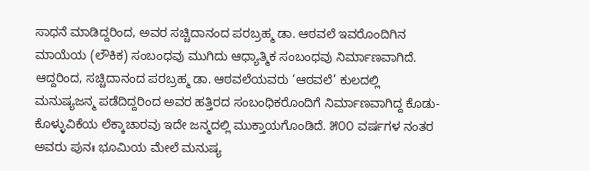ಸಾಧನೆ ಮಾಡಿದ್ದರಿಂದ, ಅವರ ಸಚ್ಚಿದಾನಂದ ಪರಬ್ರಹ್ಮ ಡಾ. ಆಠವಲೆ ಇವರೊಂದಿಗಿನ ಮಾಯೆಯ (ಲೌಕಿಕ) ಸಂಬಂಧವು ಮುಗಿದು ಆಧ್ಯಾತ್ಮಿಕ ಸಂಬಂಧವು ನಿರ್ಮಾಣವಾಗಿದೆ. ಆದ್ದರಿಂದ, ಸಚ್ಚಿದಾನಂದ ಪರಬ್ರಹ್ಮ ಡಾ. ಆಠವಲೆಯವರು ‘ಆಠವಲೆ’ ಕುಲದಲ್ಲಿ ಮನುಷ್ಯಜನ್ಮ ಪಡೆದಿದ್ದರಿಂದ ಅವರ ಹತ್ತಿರದ ಸಂಬಂಧಿಕರೊಂದಿಗೆ ನಿರ್ಮಾಣವಾಗಿದ್ದ ಕೊಡು-ಕೊಳ್ಳುವಿಕೆಯ ಲೆಕ್ಕಾಚಾರವು ಇದೇ ಜನ್ಮದಲ್ಲಿ ಮುಕ್ತಾಯಗೊಂಡಿದೆ. ೫೦೦ ವರ್ಷಗಳ ನಂತರ ಅವರು ಪುನಃ ಭೂಮಿಯ ಮೇಲೆ ಮನುಷ್ಯ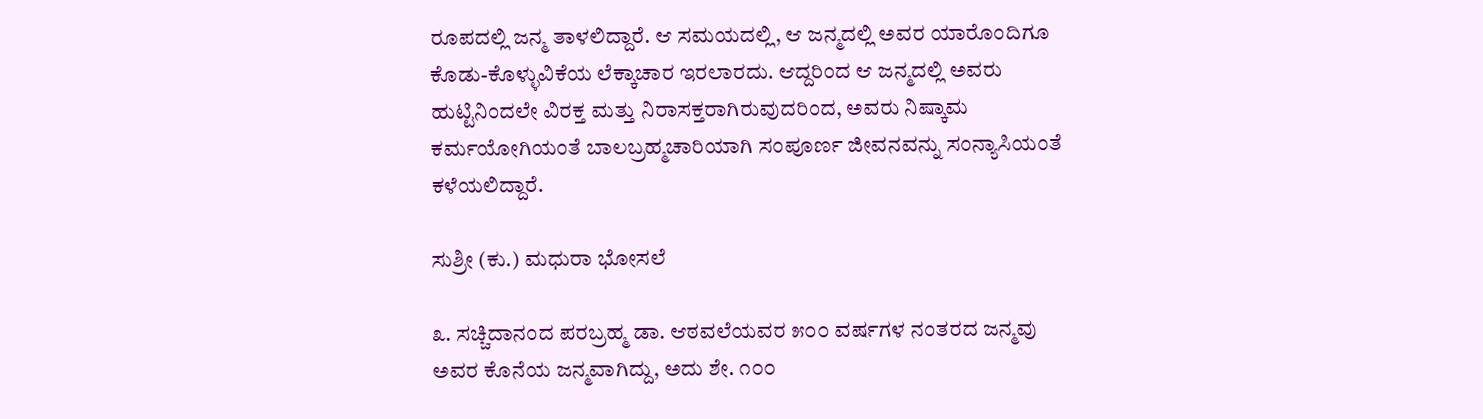ರೂಪದಲ್ಲಿ ಜನ್ಮ ತಾಳಲಿದ್ದಾರೆ. ಆ ಸಮಯದಲ್ಲಿ, ಆ ಜನ್ಮದಲ್ಲಿ ಅವರ ಯಾರೊಂದಿಗೂ ಕೊಡು-ಕೊಳ್ಳುವಿಕೆಯ ಲೆಕ್ಕಾಚಾರ ಇರಲಾರದು. ಆದ್ದರಿಂದ ಆ ಜನ್ಮದಲ್ಲಿ ಅವರು ಹುಟ್ಟಿನಿಂದಲೇ ವಿರಕ್ತ ಮತ್ತು ನಿರಾಸಕ್ತರಾಗಿರುವುದರಿಂದ, ಅವರು ನಿಷ್ಕಾಮ ಕರ್ಮಯೋಗಿಯಂತೆ ಬಾಲಬ್ರಹ್ಮಚಾರಿಯಾಗಿ ಸಂಪೂರ್ಣ ಜೀವನವನ್ನು ಸಂನ್ಯಾಸಿಯಂತೆ ಕಳೆಯಲಿದ್ದಾರೆ.

ಸುಶ್ರೀ (ಕು.) ಮಧುರಾ ಭೋಸಲೆ

೩. ಸಚ್ಚಿದಾನಂದ ಪರಬ್ರಹ್ಮ ಡಾ. ಆಠವಲೆಯವರ ೫೦೦ ವರ್ಷಗಳ ನಂತರದ ಜನ್ಮವು ಅವರ ಕೊನೆಯ ಜನ್ಮವಾಗಿದ್ದು, ಅದು ಶೇ. ೧೦೦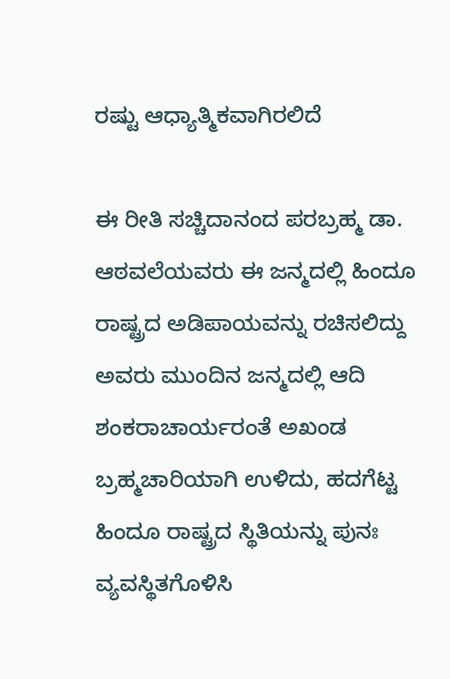ರಷ್ಟು ಆಧ್ಯಾತ್ಮಿಕವಾಗಿರಲಿದೆ

ಈ ರೀತಿ ಸಚ್ಚಿದಾನಂದ ಪರಬ್ರಹ್ಮ ಡಾ. ಆಠವಲೆಯವರು ಈ ಜನ್ಮದಲ್ಲಿ ಹಿಂದೂ ರಾಷ್ಟ್ರದ ಅಡಿಪಾಯವನ್ನು ರಚಿಸಲಿದ್ದು ಅವರು ಮುಂದಿನ ಜನ್ಮದಲ್ಲಿ ಆದಿ ಶಂಕರಾಚಾರ್ಯರಂತೆ ಅಖಂಡ ಬ್ರಹ್ಮಚಾರಿಯಾಗಿ ಉಳಿದು, ಹದಗೆಟ್ಟ ಹಿಂದೂ ರಾಷ್ಟ್ರದ ಸ್ಥಿತಿಯನ್ನು ಪುನಃ ವ್ಯವಸ್ಥಿತಗೊಳಿಸಿ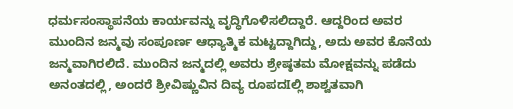ಧರ್ಮಸಂಸ್ಥಾಪನೆಯ ಕಾರ್ಯವನ್ನು ವೃದ್ಧಿಗೊಳಿಸಲಿದ್ದಾರೆ. ಆದ್ದರಿಂದ ಅವರ ಮುಂದಿನ ಜನ್ಮವು ಸಂಪೂರ್ಣ ಆಧ್ಯಾತ್ಮಿಕ ಮಟ್ಟದ್ದಾಗಿದ್ದು, ಅದು ಅವರ ಕೊನೆಯ ಜನ್ಮವಾಗಿರಲಿದೆ. ಮುಂದಿನ ಜನ್ಮದಲ್ಲಿ ಅವರು ಶ್ರೇಷ್ಠತಮ ಮೋಕ್ಷವನ್ನು ಪಡೆದು ಅನಂತದಲ್ಲಿ, ಅಂದರೆ ಶ್ರೀವಿಷ್ಣುವಿನ ದಿವ್ಯ ರೂಪದIಲ್ಲಿ ಶಾಶ್ವತವಾಗಿ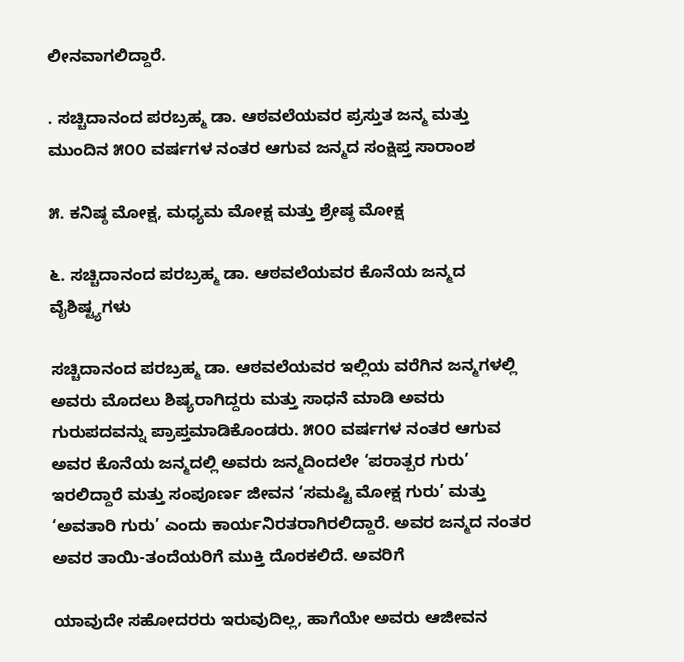ಲೀನವಾಗಲಿದ್ದಾರೆ.

. ಸಚ್ಚಿದಾನಂದ ಪರಬ್ರಹ್ಮ ಡಾ. ಆಠವಲೆಯವರ ಪ್ರಸ್ತುತ ಜನ್ಮ ಮತ್ತು ಮುಂದಿನ ೫೦೦ ವರ್ಷಗಳ ನಂತರ ಆಗುವ ಜನ್ಮದ ಸಂಕ್ಷಿಪ್ತ ಸಾರಾಂಶ

೫. ಕನಿಷ್ಠ ಮೋಕ್ಷ, ಮಧ್ಯಮ ಮೋಕ್ಷ ಮತ್ತು ಶ್ರೇಷ್ಠ ಮೋಕ್ಷ

೬. ಸಚ್ಚಿದಾನಂದ ಪರಬ್ರಹ್ಮ ಡಾ. ಆಠವಲೆಯವರ ಕೊನೆಯ ಜನ್ಮದ ವೈಶಿಷ್ಟ್ಯಗಳು

ಸಚ್ಚಿದಾನಂದ ಪರಬ್ರಹ್ಮ ಡಾ. ಆಠವಲೆಯವರ ಇಲ್ಲಿಯ ವರೆಗಿನ ಜನ್ಮಗಳಲ್ಲಿ ಅವರು ಮೊದಲು ಶಿಷ್ಯರಾಗಿದ್ದರು ಮತ್ತು ಸಾಧನೆ ಮಾಡಿ ಅವರು ಗುರುಪದವನ್ನು ಪ್ರಾಪ್ತಮಾಡಿಕೊಂಡರು. ೫೦೦ ವರ್ಷಗಳ ನಂತರ ಆಗುವ ಅವರ ಕೊನೆಯ ಜನ್ಮದಲ್ಲಿ ಅವರು ಜನ್ಮದಿಂದಲೇ ‘ಪರಾತ್ಪರ ಗುರು’ ಇರಲಿದ್ದಾರೆ ಮತ್ತು ಸಂಪೂರ್ಣ ಜೀವನ ‘ಸಮಷ್ಟಿ ಮೋಕ್ಷ ಗುರು’ ಮತ್ತು ‘ಅವತಾರಿ ಗುರು’ ಎಂದು ಕಾರ್ಯನಿರತರಾಗಿರಲಿದ್ದಾರೆ. ಅವರ ಜನ್ಮದ ನಂತರ ಅವರ ತಾಯಿ-ತಂದೆಯರಿಗೆ ಮುಕ್ತಿ ದೊರಕಲಿದೆ. ಅವರಿಗೆ

ಯಾವುದೇ ಸಹೋದರರು ಇರುವುದಿಲ್ಲ, ಹಾಗೆಯೇ ಅವರು ಆಜೀವನ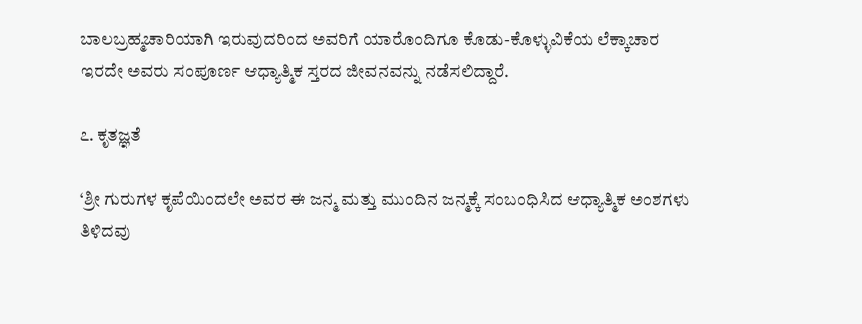ಬಾಲಬ್ರಹ್ಮಚಾರಿಯಾಗಿ ಇರುವುದರಿಂದ ಅವರಿಗೆ ಯಾರೊಂದಿಗೂ ಕೊಡು-ಕೊಳ್ಳುವಿಕೆಯ ಲೆಕ್ಕಾಚಾರ ಇರದೇ ಅವರು ಸಂಪೂರ್ಣ ಆಧ್ಯಾತ್ಮಿಕ ಸ್ತರದ ಜೀವನವನ್ನು ನಡೆಸಲಿದ್ದಾರೆ.

೭. ಕೃತಜ್ಞತೆ

‘ಶ್ರೀ ಗುರುಗಳ ಕೃಪೆಯಿಂದಲೇ ಅವರ ಈ ಜನ್ಮ ಮತ್ತು ಮುಂದಿನ ಜನ್ಮಕ್ಕೆ ಸಂಬಂಧಿಸಿದ ಆಧ್ಯಾತ್ಮಿಕ ಅಂಶಗಳು ತಿಳಿದವು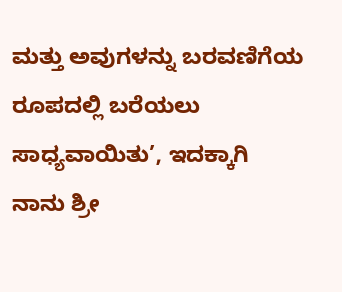ಮತ್ತು ಅವುಗಳನ್ನು ಬರವಣಿಗೆಯ ರೂಪದಲ್ಲಿ ಬರೆಯಲು ಸಾಧ್ಯವಾಯಿತು’, ಇದಕ್ಕಾಗಿ ನಾನು ಶ್ರೀ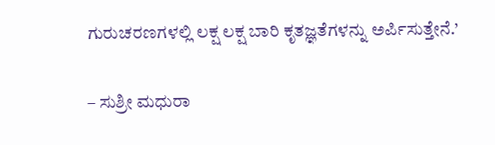ಗುರುಚರಣಗಳಲ್ಲಿ ಲಕ್ಷ ಲಕ್ಷ ಬಾರಿ ಕೃತಜ್ಞತೆಗಳನ್ನು ಅರ್ಪಿಸುತ್ತೇನೆ.’

– ಸುಶ್ರೀ ಮಧುರಾ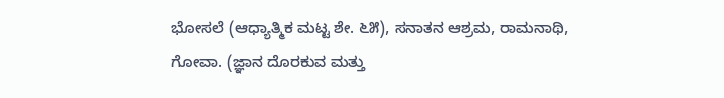ಭೋಸಲೆ (ಆಧ್ಯಾತ್ಮಿಕ ಮಟ್ಟ ಶೇ. ೬೫), ಸನಾತನ ಆಶ್ರಮ, ರಾಮನಾಥಿ, ಗೋವಾ. (ಜ್ಞಾನ ದೊರಕುವ ಮತ್ತು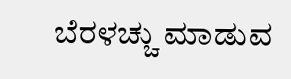ಬೆರಳಚ್ಚು ಮಾಡುವ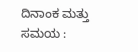ದಿನಾಂಕ ಮತ್ತು ಸಮಯ :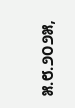೫.೮.೨೦೨೫,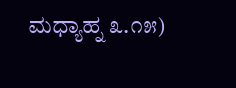ಮಧ್ಯಾಹ್ನ ೩.೧೫)